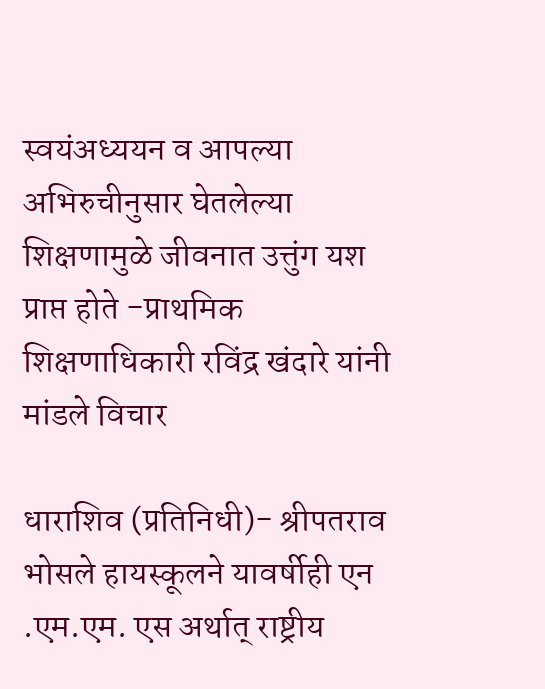स्वयंअध्ययन व आपल्या अभिरुचीनुसार घेतलेल्या शिक्षणामुळे जीवनात उत्तुंग यश प्राप्त होते -प्राथमिक शिक्षणाधिकारी रविंद्र खंदारे यांनी मांडले विचार

धाराशिव (प्रतिनिधी)- श्रीपतराव भोसले हायस्कूलने यावर्षीही एन .एम.एम. एस अर्थात्‌‍ राष्ट्रीय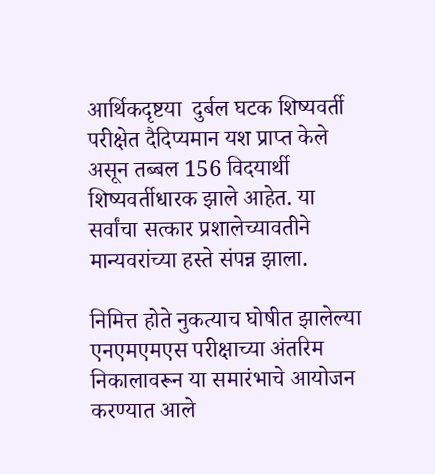आर्थिकदृष्टया  दुर्बल घटक शिष्यवर्ती परीक्षेत दैदिप्यमान यश प्राप्त केले असून तब्बल 156 विदयार्थी शिष्यवर्तीधारक झाले आहेत. या सर्वांचा सत्कार प्रशालेच्यावतीने मान्यवरांच्या हस्ते संपन्न झाला.

निमित्त होते नुकत्याच घोषीत झालेल्या एनएमएमएस परीक्षाच्या अंतरिम निकालावरून या समारंभाचे आयोजन करण्यात आले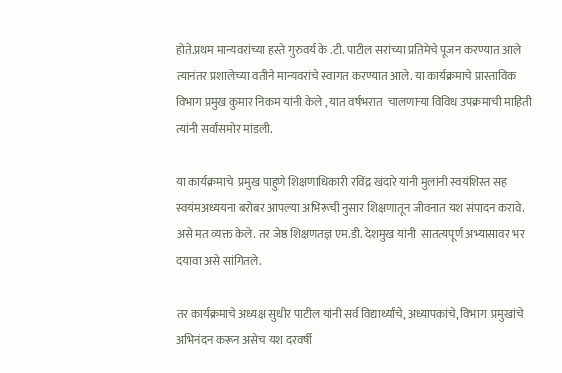होते.प्रथम मान्यवरांच्या हस्ते गुरुवर्य के .टी. पाटील सरांच्या प्रतिमेचे पूजन करण्यात आले त्यानंतर प्रशालेच्या वतीने मान्यवरांचे स्वागत करण्यात आले. या कार्यक्रमाचे प्रास्ताविक विभाग प्रमुख कुमार निकम यांनी केले , यात वर्षभरात  चालणाऱ्या विविध उपक्रमाची माहिती त्यांनी सर्वांसमोर मांडली.

या कार्यक्रमाचे  प्रमुख पाहुणे शिक्षणाधिकारी रविंद्र खंदारे यांनी मुलांनी स्वयंशिस्त सह स्वयंमअध्ययना बरोबर आपल्या अभिरूची नुसार शिक्षणातून जीवनात यश संपादन करावे. असे मत व्यक्त केले. तर जेष्ठ शिक्षणतज्ञ एम.डी. देशमुख यांनी  सातत्यपूर्ण अभ्यासावर भर दयावा असे सांगितले.

तर कार्यक्रमाचे अध्यक्ष सुधीर पाटील यांनी सर्व विद्यार्थ्यांचे, अध्यापकांचे, विभाग  प्रमुखांचे अभिनंदन करून असेच यश दरवर्षी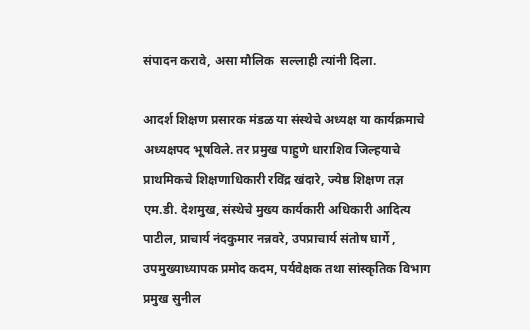संपादन करावे, असा मौलिक  सल्लाही त्यांनी दिला.

आदर्श शिक्षण प्रसारक मंडळ या संस्थेचे अध्यक्ष या कार्यक्रमाचे अध्यक्षपद भूषविले. तर प्रमुख पाहुणे धाराशिव जिल्हयाचे प्राथमिकचे शिक्षणाधिकारी रविंद्र खंदारे, ज्येष्ठ शिक्षण तज्ञ एम.डी. देशमुख, संस्थेचे मुख्य कार्यकारी अधिकारी आदित्य पाटील, प्राचार्य नंदकुमार नन्नवरे, उपप्राचार्य संतोष घार्गे , उपमुख्याध्यापक प्रमोद कदम, पर्यवेक्षक तथा सांस्कृतिक विभाग प्रमुख सुनील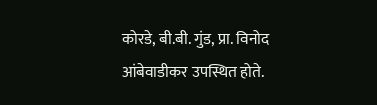कोरडे, बी.बी. गुंड, प्रा. विनोद आंबेवाडीकर उपस्थित होते.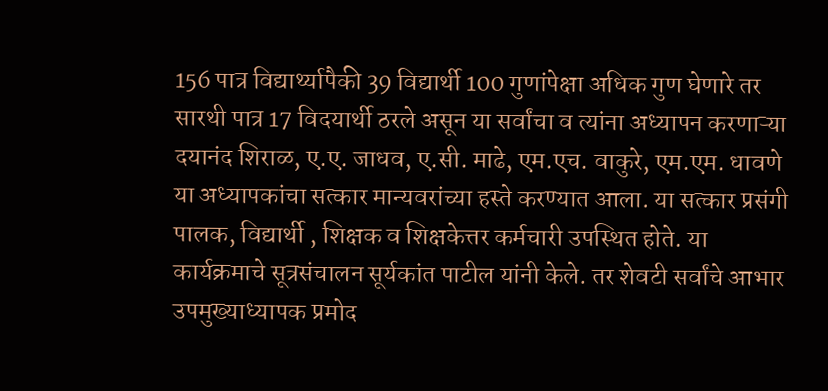156 पात्र विद्यार्थ्यापैकी 39 विद्यार्थी 100 गुणांपेक्षा अधिक गुण घेणारे तर सारथी पात्र 17 विदयार्थी ठरले असून या सर्वांचा व त्यांना अध्यापन करणाऱ्या दयानंद शिराळ, ए.ए. जाधव, ए.सी. माढे, एम.एच. वाकुरे, एम.एम. धावणे या अध्यापकांचा सत्कार मान्यवरांच्या हस्ते करण्यात आला. या सत्कार प्रसंगी पालक, विद्यार्थी , शिक्षक व शिक्षकेत्तर कर्मचारी उपस्थित होते. या कार्यक्रमाचे सूत्रसंचालन सूर्यकांत पाटील यांनी केले. तर शेवटी सर्वांचे आभार उपमुख्याध्यापक प्रमोद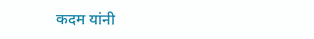कदम यांनी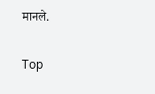मानले.


Top